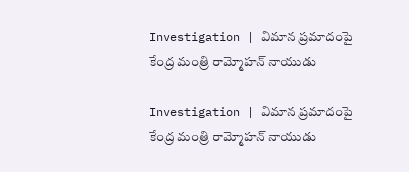Investigation | విమాన ప్ర‌మాదంపై కేంద్ర మంత్రి రామ్మోహన్‌ నాయుడు

Investigation | విమాన ప్ర‌మాదంపై కేంద్ర మంత్రి రామ్మోహన్‌ నాయుడు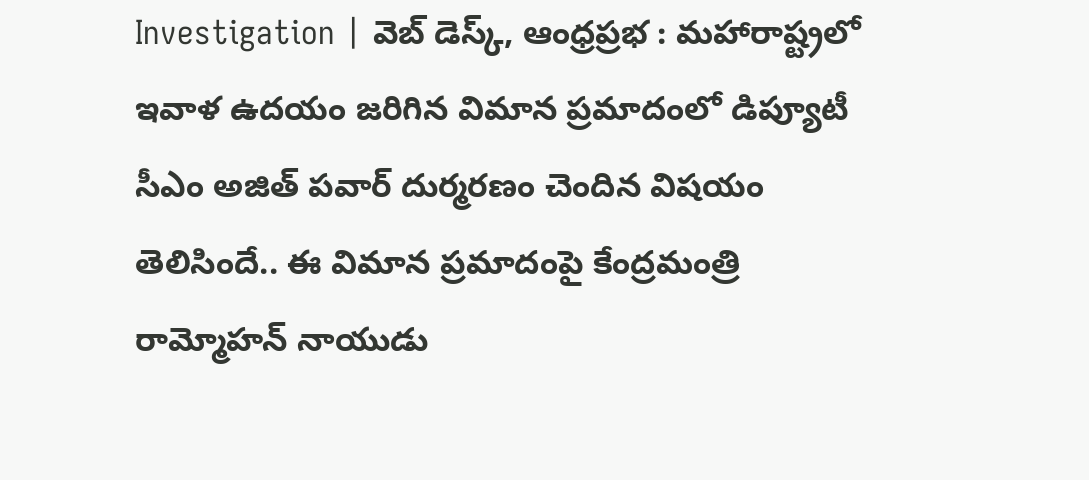Investigation | వెబ్ డెస్క్, ఆంధ్ర‌ప్ర‌భ : మహారాష్ట్రలో ఇవాళ ఉద‌యం జ‌రిగిన విమాన ప్ర‌మాదంలో డిప్యూటీ సీఎం అజిత్ ప‌వార్ దుర్మ‌ర‌ణం చెందిన విష‌యం తెలిసిందే.. ఈ విమాన ప్రమాదంపై కేంద్రమంత్రి రామ్మోహన్‌ నాయుడు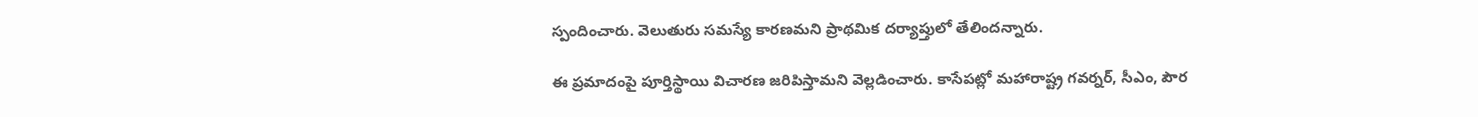స్పందించారు. వెలుతురు సమస్యే కారణమని ప్రాథమిక దర్యాప్తులో తేలిందన్నారు.

ఈ ప్ర‌మాదంపై పూర్తిస్థాయి విచారణ జరిపిస్తామని వెల్లడించారు. కాసేపట్లో మహారాష్ట్ర గవర్నర్, సీఎం, పౌర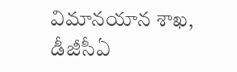విమానయాన శాఖ, డీజీసీఏ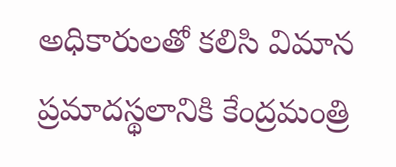అధికారులతో కలిసి విమాన ప్రమాదస్థలానికి కేంద్రమంత్రి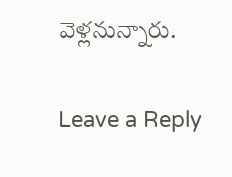వెళ్లనున్నారు.

Leave a Reply